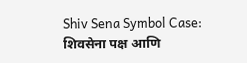Shiv Sena Symbol Case: शिवसेना पक्ष आणि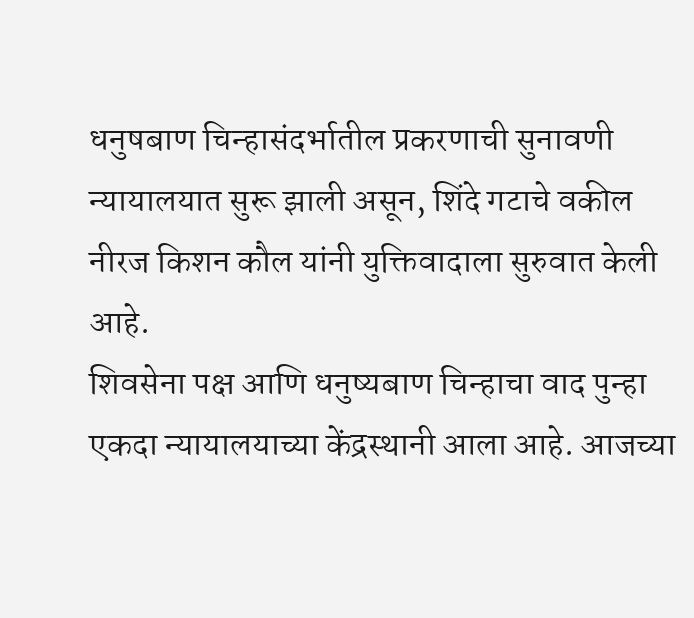धनुषबाण चिन्हासंदर्भातील प्रकरणाची सुनावणी न्यायालयात सुरू झाली असून, शिंदे गटाचे वकील नीरज किशन कौल यांनी युक्तिवादाला सुरुवात केली आहे.
शिवसेना पक्ष आणि धनुष्यबाण चिन्हाचा वाद पुन्हा एकदा न्यायालयाच्या केंद्रस्थानी आला आहे. आजच्या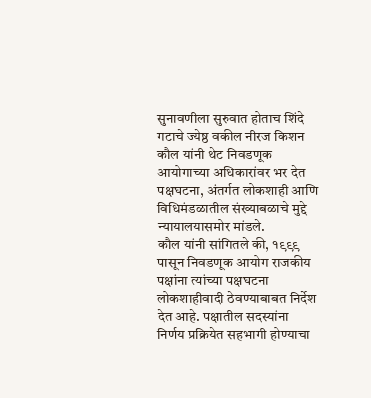सुनावणीला सुरुवात होताच शिंदे गटाचे ज्येष्ठ वकील नीरज किशन कौल यांनी थेट निवडणूक आयोगाच्या अधिकारांवर भर देत पक्षघटना, अंतर्गत लोकशाही आणि विधिमंडळातील संख्याबळाचे मुद्दे न्यायालयासमोर मांडले.
कौल यांनी सांगितले की, १९९९ पासून निवडणूक आयोग राजकीय पक्षांना त्यांच्या पक्षघटना लोकशाहीवादी ठेवण्याबाबत निर्देश देत आहे. पक्षातील सदस्यांना निर्णय प्रक्रियेत सहभागी होण्याचा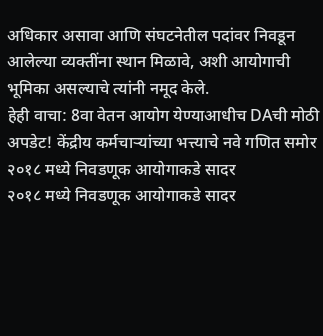अधिकार असावा आणि संघटनेतील पदांवर निवडून आलेल्या व्यक्तींना स्थान मिळावे, अशी आयोगाची भूमिका असल्याचे त्यांनी नमूद केले.
हेही वाचा: 8वा वेतन आयोग येण्याआधीच DAची मोठी अपडेट! केंद्रीय कर्मचाऱ्यांच्या भत्त्याचे नवे गणित समोर
२०१८ मध्ये निवडणूक आयोगाकडे सादर
२०१८ मध्ये निवडणूक आयोगाकडे सादर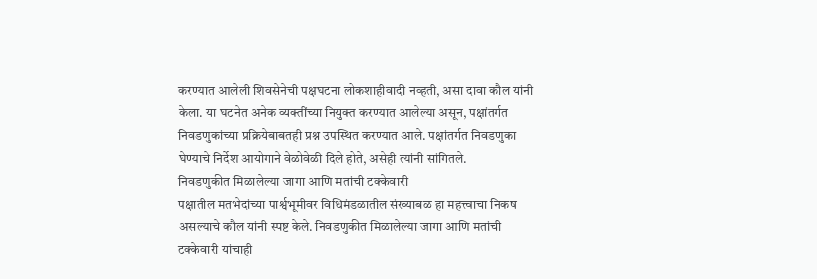करण्यात आलेली शिवसेनेची पक्षघटना लोकशाहीवादी नव्हती, असा दावा कौल यांनी केला. या घटनेत अनेक व्यक्तींच्या नियुक्त करण्यात आलेल्या असून, पक्षांतर्गत निवडणुकांच्या प्रक्रियेबाबतही प्रश्न उपस्थित करण्यात आले. पक्षांतर्गत निवडणुका घेण्याचे निर्देश आयोगाने वेळोवेळी दिले होते, असेही त्यांनी सांगितले.
निवडणुकीत मिळालेल्या जागा आणि मतांची टक्केवारी
पक्षातील मतभेदांच्या पार्श्वभूमीवर विधिमंडळातील संख्याबळ हा महत्त्वाचा निकष असल्याचे कौल यांनी स्पष्ट केले. निवडणुकीत मिळालेल्या जागा आणि मतांची टक्केवारी यांचाही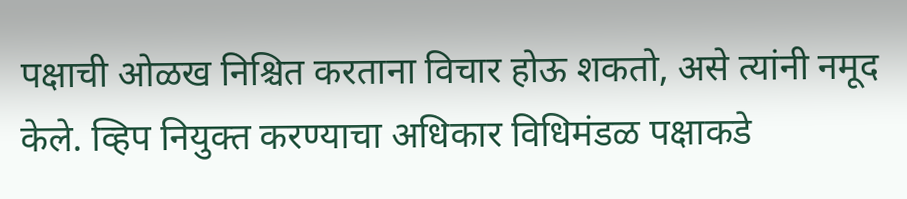पक्षाची ओळख निश्चित करताना विचार होऊ शकतो, असे त्यांनी नमूद केले. व्हिप नियुक्त करण्याचा अधिकार विधिमंडळ पक्षाकडे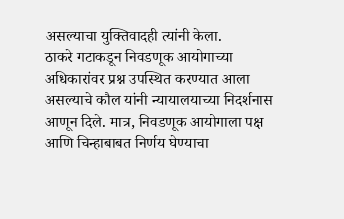असल्याचा युक्तिवादही त्यांनी केला.
ठाकरे गटाकडून निवडणूक आयोगाच्या अधिकारांवर प्रश्न उपस्थित करण्यात आला असल्याचे कौल यांनी न्यायालयाच्या निदर्शनास आणून दिले. मात्र, निवडणूक आयोगाला पक्ष आणि चिन्हाबाबत निर्णय घेण्याचा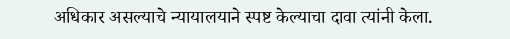अधिकार असल्याचे न्यायालयाने स्पष्ट केल्याचा दावा त्यांनी केला.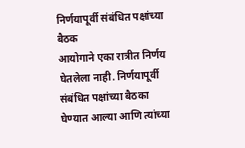निर्णयापूर्वी संबंधित पक्षांच्या बैठक
आयोगाने एका रात्रीत निर्णय घेतलेला नाही. निर्णयापूर्वी संबंधित पक्षांच्या बैठका घेण्यात आल्या आणि त्यांच्या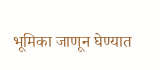भूमिका जाणून घेण्यात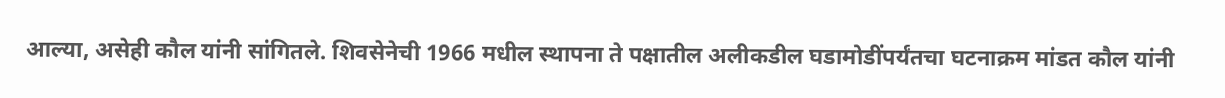आल्या, असेही कौल यांनी सांगितले. शिवसेनेची 1966 मधील स्थापना ते पक्षातील अलीकडील घडामोडींपर्यंतचा घटनाक्रम मांडत कौल यांनी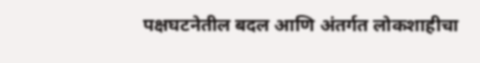पक्षघटनेतील बदल आणि अंतर्गत लोकशाहीचा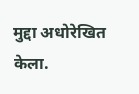मुद्दा अधोरेखित केला.